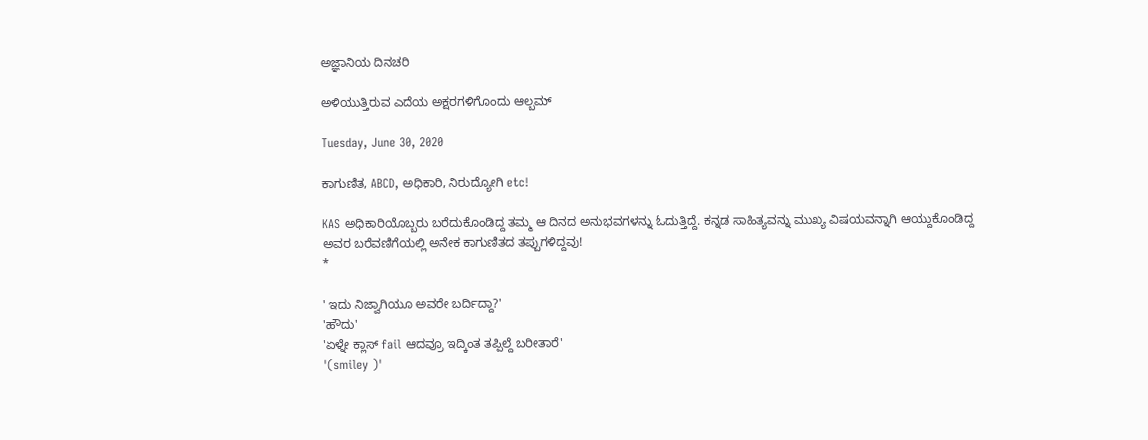ಅಜ್ಞಾನಿಯ ದಿನಚರಿ

ಅಳಿಯುತ್ತಿರುವ ಎದೆಯ ಅಕ್ಷರಗಳಿಗೊಂದು ಆಲ್ಬಮ್

Tuesday, June 30, 2020

ಕಾಗುಣಿತ, ABCD, ಅಧಿಕಾರಿ, ನಿರುದ್ಯೋಗಿ etc!

KAS ಅಧಿಕಾರಿಯೊಬ್ಬರು ಬರೆದುಕೊಂಡಿದ್ದ ತಮ್ಮ ಆ ದಿನದ ಅನುಭವಗಳನ್ನು ಓದುತ್ತಿದ್ದೆ. ಕನ್ನಡ ಸಾಹಿತ್ಯವನ್ನು ಮುಖ್ಯ ವಿಷಯವನ್ನಾಗಿ ಆಯ್ದುಕೊಂಡಿದ್ದ ಅವರ ಬರೆವಣಿಗೆಯಲ್ಲಿ ಅನೇಕ ಕಾಗುಣಿತದ ತಪ್ಪುಗಳಿದ್ದವು!
*

' ಇದು ನಿಜ್ವಾಗಿಯೂ ಅವರೇ ಬರ್ದಿದ್ದಾ?'
'ಹೌದು'
'ಏಳ್ನೇ ಕ್ಲಾಸ್ fail ಆದವ್ರೂ ಇದ್ಕಿಂತ ತಪ್ಪಿಲ್ದೆ ಬರೀತಾರೆ'
'(smiley )'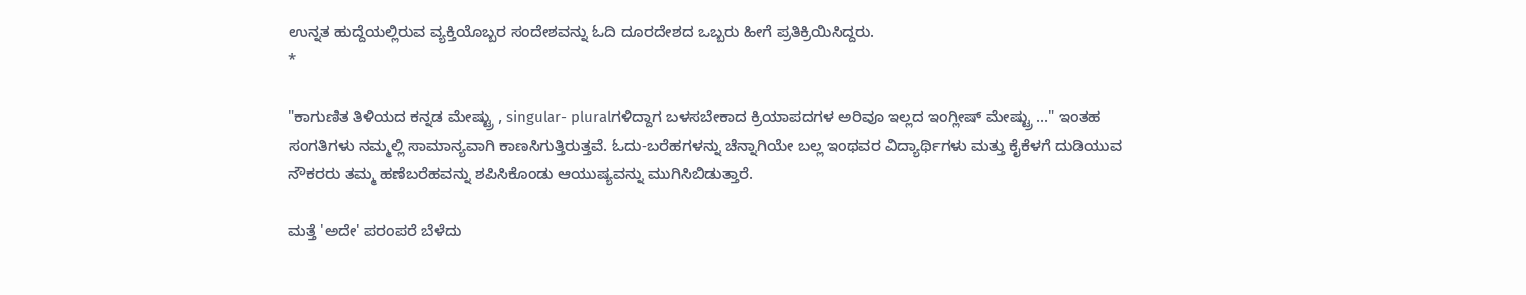ಉನ್ನತ ಹುದ್ದೆಯಲ್ಲಿರುವ ವ್ಯಕ್ತಿಯೊಬ್ಬರ ಸಂದೇಶವನ್ನು ಓದಿ ದೂರದೇಶದ ಒಬ್ಬರು ಹೀಗೆ ಪ್ರತಿಕ್ರಿಯಿಸಿದ್ದರು.
*

"ಕಾಗುಣಿತ ತಿಳಿಯದ ಕನ್ನಡ ಮೇಷ್ಟ್ರು , singular- pluralಗಳಿದ್ದಾಗ ಬಳಸಬೇಕಾದ ಕ್ರಿಯಾಪದಗಳ ಅರಿವೂ ಇಲ್ಲದ ಇಂಗ್ಲೀಷ್ ಮೇಷ್ಟ್ರು ..." ಇಂತಹ ಸಂಗತಿಗಳು ನಮ್ಮಲ್ಲಿ ಸಾಮಾನ್ಯವಾಗಿ ಕಾಣಸಿಗುತ್ತಿರುತ್ತವೆ. ಓದು-ಬರೆಹಗಳನ್ನು ಚೆನ್ನಾಗಿಯೇ ಬಲ್ಲ ಇಂಥವರ ವಿದ್ಯಾರ್ಥಿಗಳು ಮತ್ತು ಕೈಕೆಳಗೆ ದುಡಿಯುವ ನೌಕರರು ತಮ್ಮ ಹಣೆಬರೆಹವನ್ನು ಶಪಿಸಿಕೊಂಡು ಆಯುಷ್ಯವನ್ನು ಮುಗಿಸಿಬಿಡುತ್ತಾರೆ.

ಮತ್ತೆ 'ಅದೇ' ಪರಂಪರೆ ಬೆಳೆದು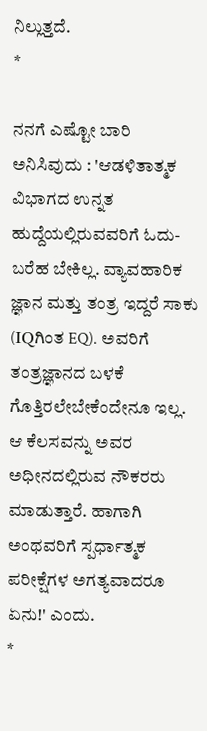ನಿಲ್ಲುತ್ತದೆ.
*

ನನಗೆ ಎಷ್ಟೋ ಬಾರಿ ಅನಿಸಿವುದು : 'ಆಡಳಿತಾತ್ಮಕ ವಿಭಾಗದ ಉನ್ನತ ಹುದ್ದೆಯಲ್ಲಿರುವವರಿಗೆ ಓದು-ಬರೆಹ ಬೇಕಿಲ್ಲ. ವ್ಯಾವಹಾರಿಕ ಜ್ಞಾನ ಮತ್ತು ತಂತ್ರ ಇದ್ದರೆ ಸಾಕು (IQಗಿಂತ EQ). ಅವರಿಗೆ ತಂತ್ರಜ್ಞಾನದ ಬಳಕೆ ಗೊತ್ತಿರಲೇಬೇಕೆಂದೇನೂ ಇಲ್ಲ. ಆ ಕೆಲಸವನ್ನು ಅವರ ಅಧೀನದಲ್ಲಿರುವ ನೌಕರರು ಮಾಡುತ್ತಾರೆ. ಹಾಗಾಗಿ ಅಂಥವರಿಗೆ ಸ್ಪರ್ಧಾತ್ಮಕ ಪರೀಕ್ಷೆಗಳ ಅಗತ್ಯವಾದರೂ ಏನು!' ಎಂದು.
*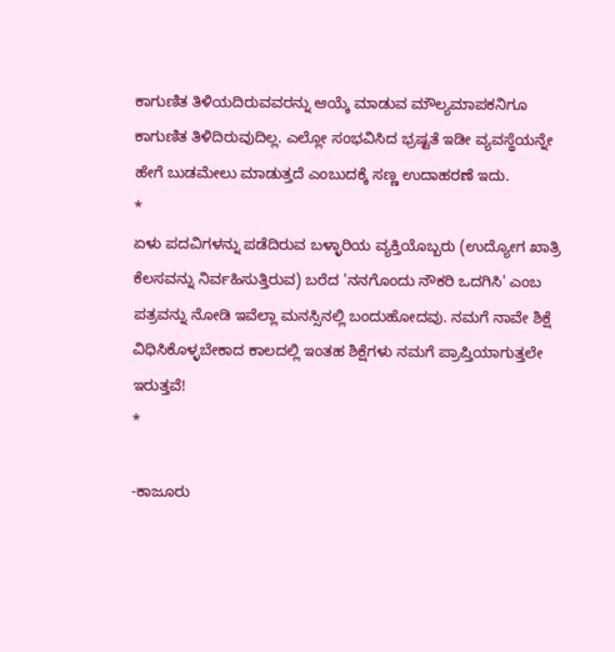ಕಾಗುಣಿತ ತಿಳಿಯದಿರುವವರನ್ನು ಆಯ್ಕೆ ಮಾಡುವ ಮೌಲ್ಯಮಾಪಕನಿಗೂ ಕಾಗುಣಿತ ತಿಳಿದಿರುವುದಿಲ್ಲ. ಎಲ್ಲೋ ಸಂಭವಿಸಿದ ಭ್ರಷ್ಟತೆ ಇಡೀ ವ್ಯವಸ್ಥೆಯನ್ನೇ ಹೇಗೆ ಬುಡಮೇಲು ಮಾಡುತ್ತದೆ ಎಂಬುದಕ್ಕೆ ಸಣ್ಣ ಉದಾಹರಣೆ ಇದು.
*
ಏಳು ಪದವಿಗಳನ್ನು ಪಡೆದಿರುವ ಬಳ್ಳಾರಿಯ ವ್ಯಕ್ತಿಯೊಬ್ಬರು (ಉದ್ಯೋಗ ಖಾತ್ರಿ ಕೆಲಸವನ್ನು ನಿರ್ವಹಿಸುತ್ತಿರುವ) ಬರೆದ 'ನನಗೊಂದು ನೌಕರಿ ಒದಗಿಸಿ' ಎಂಬ ಪತ್ರವನ್ನು ನೋಡಿ ಇವೆಲ್ಲಾ ಮನಸ್ಸಿನಲ್ಲಿ ಬಂದುಹೋದವು. ನಮಗೆ ನಾವೇ ಶಿಕ್ಷೆ ವಿಧಿಸಿಕೊಳ್ಳಬೇಕಾದ ಕಾಲದಲ್ಲಿ ಇಂತಹ ಶಿಕ್ಷೆಗಳು ನಮಗೆ ಪ್ರಾಪ್ತಿಯಾಗುತ್ತಲೇ ಇರುತ್ತವೆ!
*

-ಕಾಜೂರು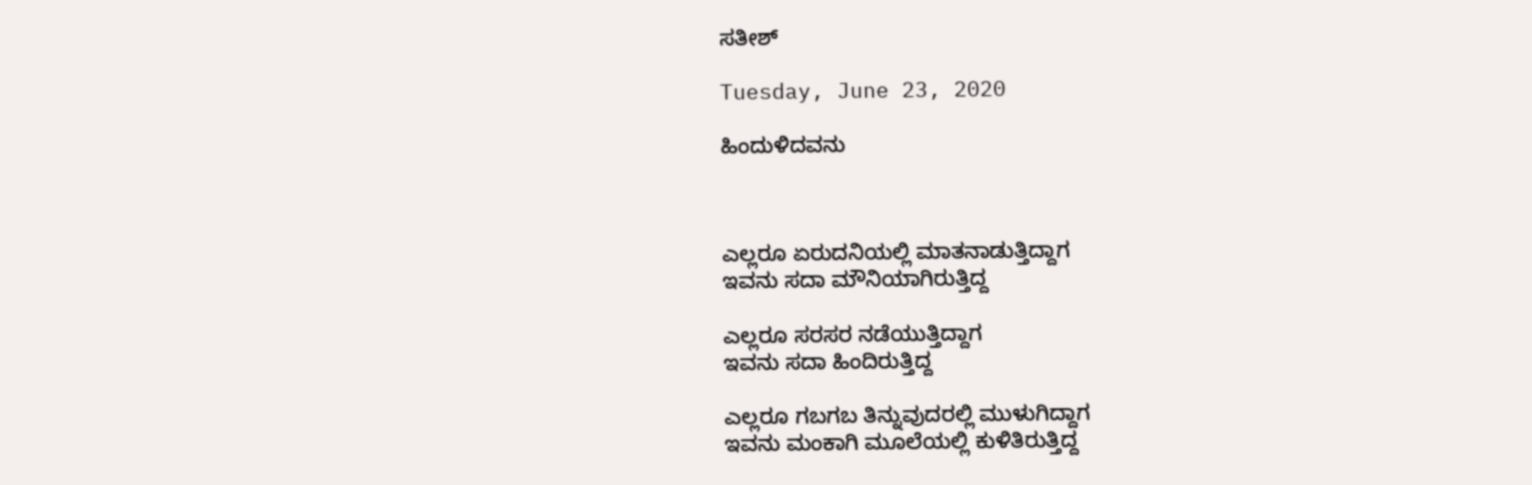ಸತೀಶ್

Tuesday, June 23, 2020

ಹಿಂದುಳಿದವನು



ಎಲ್ಲರೂ ಏರುದನಿಯಲ್ಲಿ ಮಾತನಾಡುತ್ತಿದ್ದಾಗ
ಇವನು ಸದಾ ಮೌನಿಯಾಗಿರುತ್ತಿದ್ದ

ಎಲ್ಲರೂ ಸರಸರ ನಡೆಯುತ್ತಿದ್ದಾಗ
ಇವನು ಸದಾ ಹಿಂದಿರುತ್ತಿದ್ದ

ಎಲ್ಲರೂ ಗಬಗಬ ತಿನ್ನುವುದರಲ್ಲಿ ಮುಳುಗಿದ್ದಾಗ
ಇವನು ಮಂಕಾಗಿ ಮೂಲೆಯಲ್ಲಿ ಕುಳಿತಿರುತ್ತಿದ್ದ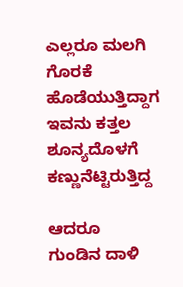ಎಲ್ಲರೂ ಮಲಗಿ ಗೊರಕೆ ಹೊಡೆಯುತ್ತಿದ್ದಾಗ
ಇವನು ಕತ್ತಲ ಶೂನ್ಯದೊಳಗೆ ಕಣ್ಣುನೆಟ್ಟಿರುತ್ತಿದ್ದ

ಆದರೂ
ಗುಂಡಿನ ದಾಳಿ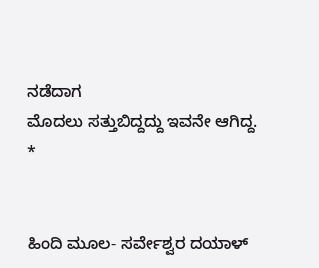ನಡೆದಾಗ
ಮೊದಲು ಸತ್ತುಬಿದ್ದದ್ದು ಇವನೇ ಆಗಿದ್ದ.
*


ಹಿಂದಿ ಮೂಲ- ಸರ್ವೇಶ್ವರ ದಯಾಳ್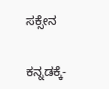ಸಕ್ಸೇನ


ಕನ್ನಡಕ್ಕೆ-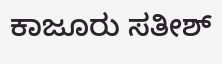ಕಾಜೂರು ಸತೀಶ್